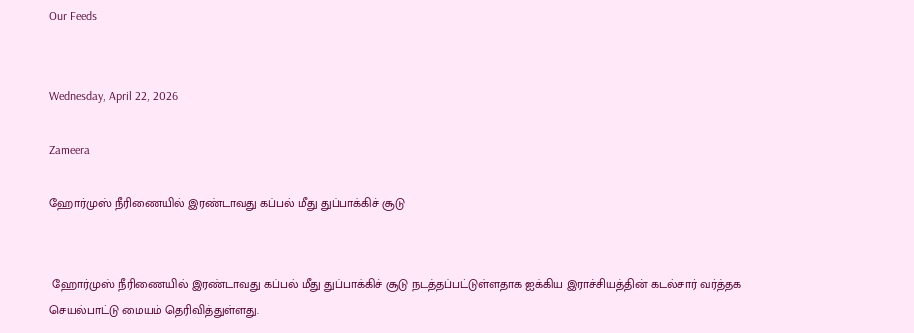Our Feeds


Wednesday, April 22, 2026

Zameera

ஹோர்முஸ் நீரிணையில் இரண்டாவது கப்பல் மீது துப்பாக்கிச் சூடு


 ஹோர்முஸ் நீரிணையில் இரண்டாவது கப்பல் மீது துப்பாக்கிச் சூடு நடத்தப்பட்டுள்ளதாக ஐக்கிய இராச்சியத்தின் கடல்சார் வர்த்தக செயல்பாட்டு மையம் தெரிவித்துள்ளது.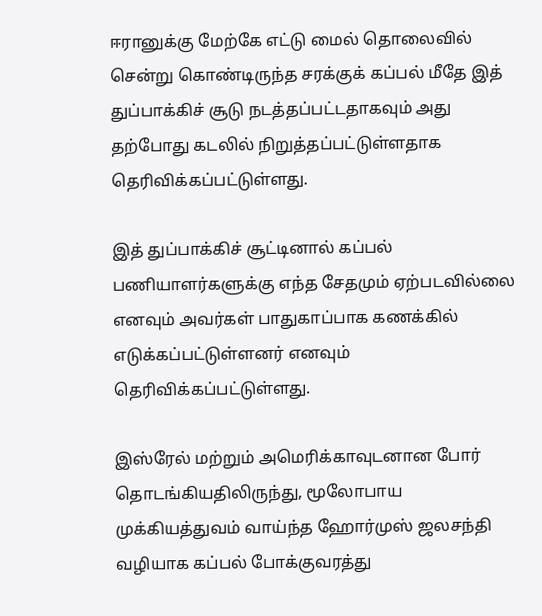ஈரானுக்கு மேற்கே எட்டு மைல் தொலைவில் சென்று கொண்டிருந்த சரக்குக் கப்பல் மீதே இத் துப்பாக்கிச் சூடு நடத்தப்பட்டதாகவும் அது தற்போது கடலில் நிறுத்தப்பட்டுள்ளதாக தெரிவிக்கப்பட்டுள்ளது.

இத் துப்பாக்கிச் சூட்டினால் கப்பல் பணியாளர்களுக்கு எந்த சேதமும் ஏற்படவில்லை எனவும் அவர்கள் பாதுகாப்பாக கணக்கில் எடுக்கப்பட்டுள்ளனர் எனவும் தெரிவிக்கப்பட்டுள்ளது.

இஸ்ரேல் மற்றும் அமெரிக்காவுடனான போர் தொடங்கியதிலிருந்து, மூலோபாய முக்கியத்துவம் வாய்ந்த ஹோர்முஸ் ஜலசந்தி வழியாக கப்பல் போக்குவரத்து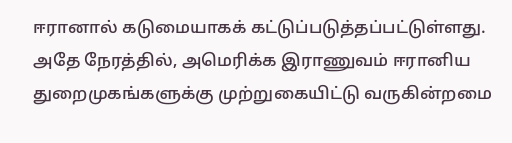ஈரானால் கடுமையாகக் கட்டுப்படுத்தப்பட்டுள்ளது. அதே நேரத்தில், அமெரிக்க இராணுவம் ஈரானிய துறைமுகங்களுக்கு முற்றுகையிட்டு வருகின்றமை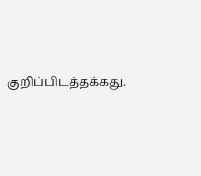குறிப்பிடத்தக்கது.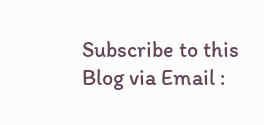Subscribe to this Blog via Email :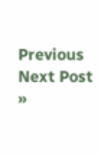Previous
Next Post »